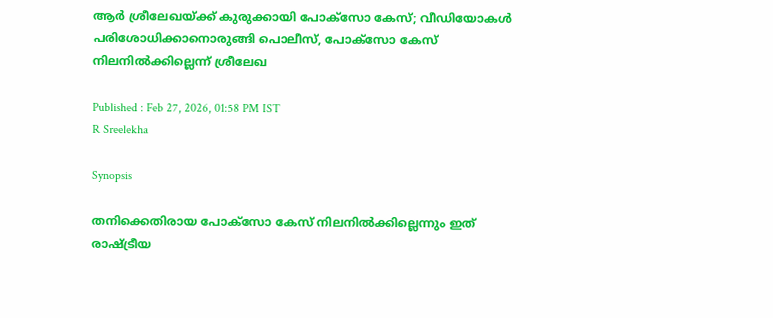ആർ ശ്രീലേഖയ്ക്ക് കുരുക്കായി പോക്സോ കേസ്; വീഡിയോകള്‍ പരിശോധിക്കാനൊരുങ്ങി പൊലീസ്, പോക്സോ കേസ് നിലനിൽക്കില്ലെന്ന് ശ്രീലേഖ

Published : Feb 27, 2026, 01:58 PM IST
R Sreelekha

Synopsis

തനിക്കെതിരായ പോക്സോ കേസ് നിലനിൽക്കില്ലെന്നും ഇത് രാഷ്ട്രീയ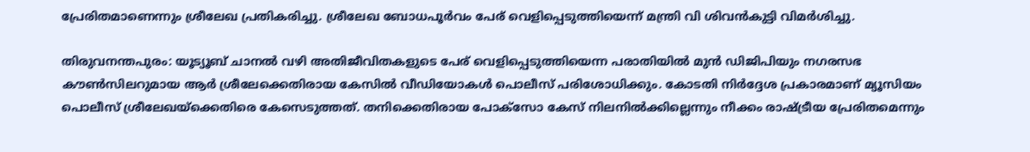പ്രേരിതമാണെന്നും ശ്രീലേഖ പ്രതികരിച്ചു. ശ്രീലേഖ ബോധപൂർവം പേര് വെളിപ്പെടുത്തിയെന്ന് മന്ത്രി വി ശിവൻകുട്ടി വിമർശിച്ചു.

തിരുവനന്തപുരം: യൂട്യൂബ് ചാനൽ വഴി അതിജീവിതകളുടെ പേര് വെളിപ്പെടുത്തിയെന്ന പരാതിയിൽ മുൻ ഡിജിപിയും നഗരസഭ കൗണ്‍സിലറുമായ ആർ ശ്രീലേക്കെതിരായ കേസിൽ വീഡിയോകള്‍ പൊലീസ് പരിശോധിക്കും. കോടതി നിർദ്ദേശ പ്രകാരമാണ് മ്യൂസിയം പൊലീസ് ശ്രീലേഖയ്ക്കെതിരെ കേസെടുത്തത്. തനിക്കെതിരായ പോക്സോ കേസ് നിലനിൽക്കില്ലെന്നും നീക്കം രാഷ്ട്രീയ പ്രേരിതമെന്നും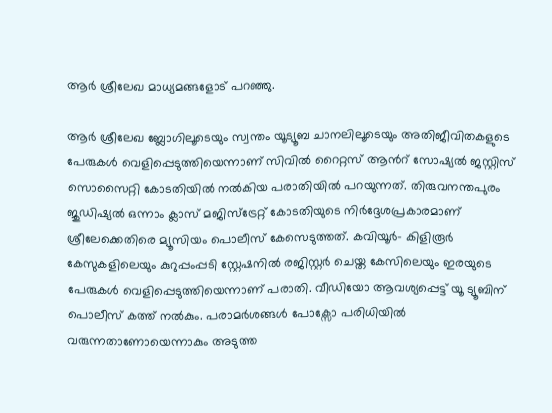ആർ ശ്രീലേഖ മാധ്യമങ്ങളോട് പറ‌ഞ്ഞു.

ആർ ശ്രീലേഖ ബ്ലോഗിലൂടെയും സ്വന്തം യൂട്യൂബ ചാനലിലൂടെയും അതിജീവിതകളുടെ പേരുകള്‍ വെളിപ്പെടുത്തിയെന്നാണ് സിവിൽ റൈറ്റസ് ആൻറ് സോഷ്യൽ ജസ്റ്റിസ് സൊസൈറ്റി കോടതിയിൽ നൽകിയ പരാതിയിൽ പറയുന്നത്. തിരുവനന്തപുരം ജുഡിഷ്യൽ ഒന്നാം ക്ലാസ് മജിസ്ട്രേറ്റ് കോടതിയുടെ നിർദ്ദേശപ്രകാരമാണ് ശ്രീലേക്കെതിരെ മ്യൂസിയം പൊലീസ് കേസെടുത്തത്. കവിയൂർ- കിളിരൂർ കേസുകളിലെയും കുറുപ്പംപ്പടി സ്റ്റേഷനില്‍ രജിസ്റ്റർ ചെയ്ത കേസിലെയും ഇരയുടെ പേരുകള്‍ വെളിപ്പെടുത്തിയെന്നാണ് പരാതി. വീഡിയോ ആവശ്യപ്പെട്ട് യൂ ട്യൂബിന് പൊലീസ് കത്ത് നൽകും. പരാമർശങ്ങള്‍ പോക്സോ പരിധിയിൽ വരുന്നതാണോയെന്നാകും അടുത്ത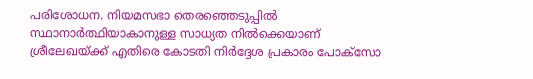പരിശോധന. നിയമസഭാ തെരഞ്ഞെടുപ്പിൽ സ്ഥാനാര്‍ത്ഥിയാകാനുള്ള സാധ്യത നിൽക്കെയാണ് ശ്രീലേഖയ്ക്ക് എതിരെ കോടതി നിര്‍ദ്ദേശ പ്രകാരം പോക്സോ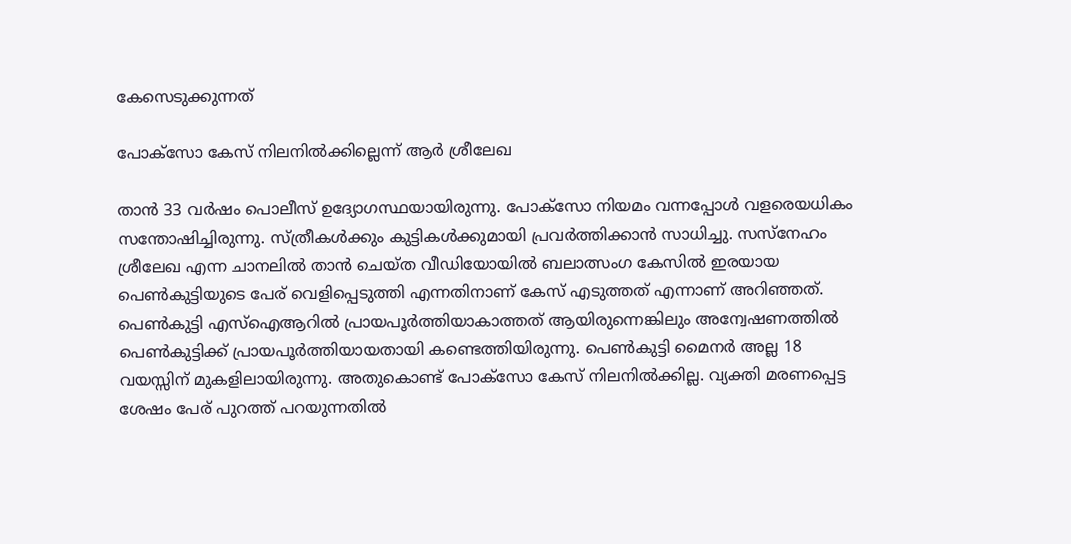കേസെടുക്കുന്നത്

പോക്സോ കേസ് നിലനിൽക്കില്ലെന്ന് ആര്‍ ശ്രീലേഖ

താൻ 33 വർഷം പൊലീസ് ഉദ്യോഗസ്ഥയായിരുന്നു. പോക്സോ നിയമം വന്നപ്പോൾ വളരെയധികം സന്തോഷിച്ചിരുന്നു. സ്ത്രീകൾക്കും കുട്ടികൾക്കുമായി പ്രവർത്തിക്കാൻ സാധിച്ചു. സസ്നേഹം ശ്രീലേഖ എന്ന ചാനലിൽ താൻ ചെയ്ത വീഡിയോയിൽ ബലാത്സംഗ കേസിൽ ഇരയായ പെൺകുട്ടിയുടെ പേര് വെളിപ്പെടുത്തി എന്നതിനാണ് കേസ് എടുത്തത് എന്നാണ് അറിഞ്ഞത്. പെൺകുട്ടി എസ്ഐആറിൽ പ്രായപൂർത്തിയാകാത്തത് ആയിരുന്നെങ്കിലും അന്വേഷണത്തിൽ പെൺകുട്ടിക്ക് പ്രായപൂർത്തിയായതായി കണ്ടെത്തിയിരുന്നു. പെൺകുട്ടി മൈനർ അല്ല 18 വയസ്സിന് മുകളിലായിരുന്നു. അതുകൊണ്ട് പോക്സോ കേസ് നിലനിൽക്കില്ല. വ്യക്തി മരണപ്പെട്ട ശേഷം പേര് പുറത്ത് പറയുന്നതിൽ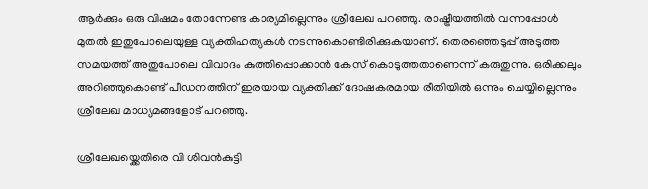ആർക്കും ഒരു വിഷമം തോന്നേണ്ട കാര്യമില്ലെന്നും ശ്രീലേഖ പറ‌ഞ്ഞു. രാഷ്ട്രീയത്തിൽ വന്നപ്പോൾ മുതൽ ഇതുപോലെയുള്ള വ്യക്തിഹത്യകൾ നടന്നുകൊണ്ടിരിക്കുകയാണ്. തെരഞ്ഞെടുപ്പ് അടുത്ത സമയത്ത് അതുപോലെ വിവാദം കുത്തിപ്പൊക്കാൻ കേസ് കൊടുത്തതാണെന്ന് കരുതുന്നു. ഒരിക്കലും അറിഞ്ഞുകൊണ്ട് പീഡനത്തിന് ഇരയായ വ്യക്തിക്ക് ദോഷകരമായ രീതിയിൽ ഒന്നും ചെയ്യില്ലെന്നും ശ്രീലേഖ മാധ്യമങ്ങളോട് പറ‌ഞ്ഞു.

ശ്രീലേഖയ്ക്കെതിരെ വി ശിവന്‍കുട്ടി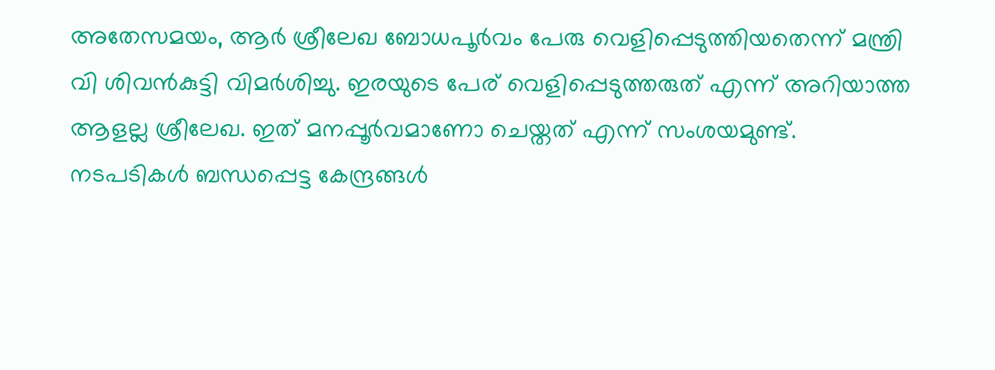അതേസമയം, ആർ ശ്രീലേഖ ബോധപൂര്‍വം പേരു വെളിപ്പെടുത്തിയതെന്ന് മന്ത്രി വി ശിവന്‍കുട്ടി വിമര്‍ശിച്ചു. ഇരയുടെ പേര് വെളിപ്പെടുത്തരുത് എന്ന് അറിയാത്ത ആളല്ല ശ്രീലേഖ. ഇത് മനപ്പൂർവമാണോ ചെയ്തത് എന്ന് സംശയമുണ്ട്. നടപടികൾ ബന്ധപ്പെട്ട കേന്ദ്രങ്ങൾ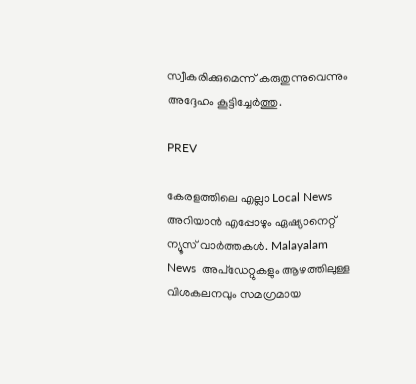സ്വീകരിക്കുമെന്ന് കരുതുന്നുവെന്നും അദ്ദേഹം കൂട്ടിച്ചേര്‍ത്തു.

PREV

കേരളത്തിലെ എല്ലാ Local News അറിയാൻ എപ്പോഴും ഏഷ്യാനെറ്റ് ന്യൂസ് വാർത്തകൾ. Malayalam News  അപ്‌ഡേറ്റുകളും ആഴത്തിലുള്ള വിശകലനവും സമഗ്രമായ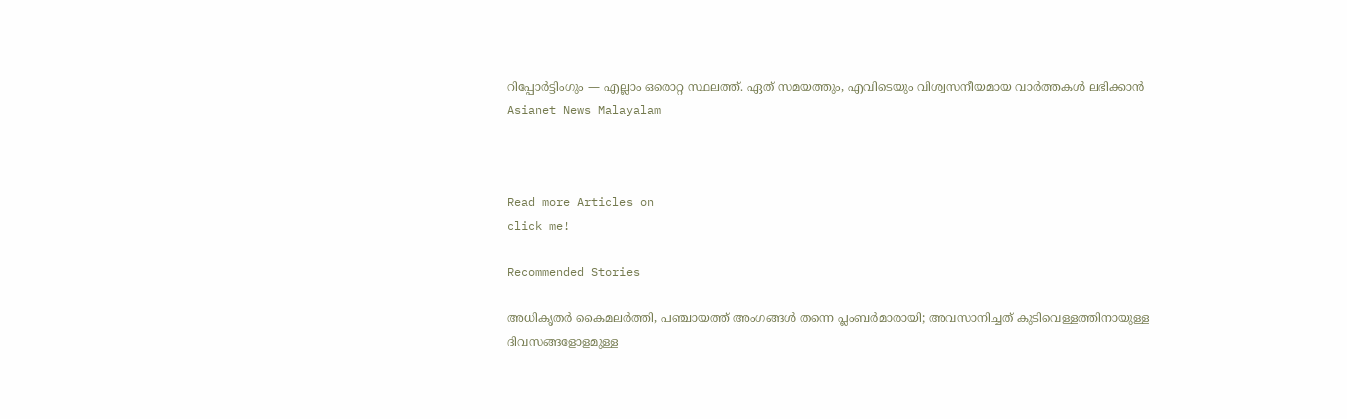റിപ്പോർട്ടിംഗും — എല്ലാം ഒരൊറ്റ സ്ഥലത്ത്. ഏത് സമയത്തും, എവിടെയും വിശ്വസനീയമായ വാർത്തകൾ ലഭിക്കാൻ Asianet News Malayalam



Read more Articles on
click me!

Recommended Stories

അധികൃതര്‍ കൈമലര്‍ത്തി, പഞ്ചായത്ത് അംഗങ്ങള്‍ തന്നെ പ്ലംബർമാരായി; അവസാനിച്ചത് കുടിവെള്ളത്തിനായുള്ള ദിവസങ്ങളോളമുള്ള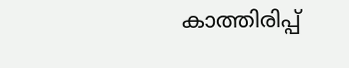കാത്തിരിപ്പ്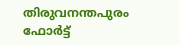തിരുവനന്തപുരം ഫോർട്ട്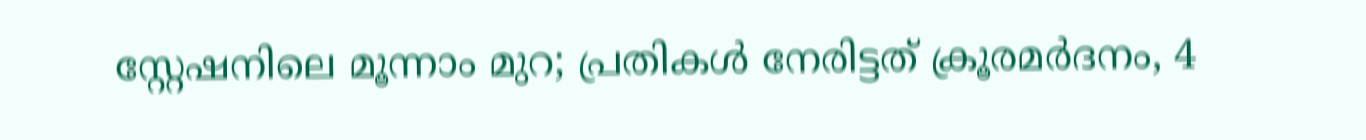സ്റ്റേഷനിലെ മൂന്നാം മുറ; പ്രതികൾ നേരിട്ടത് ക്രൂരമർദനം, 4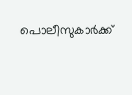പൊലീസുകാർക്ക്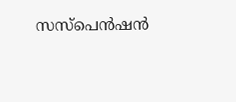സസ്പെൻഷൻ